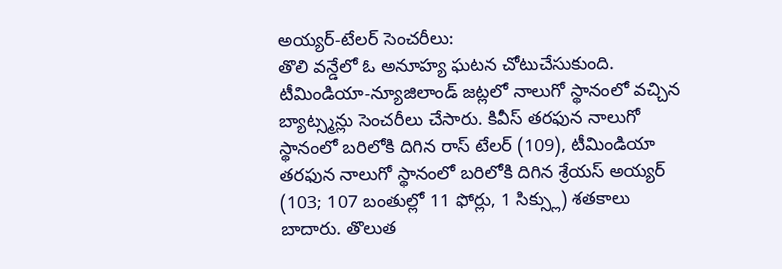అయ్యర్-టేలర్ సెంచరీలు:
తొలి వన్డేలో ఓ అనూహ్య ఘటన చోటుచేసుకుంది. టీమిండియా-న్యూజిలాండ్ జట్లలో నాలుగో స్థానంలో వచ్చిన బ్యాట్స్మన్లు సెంచరీలు చేసారు. కివీస్ తరఫున నాలుగో స్థానంలో బరిలోకి దిగిన రాస్ టేలర్ (109), టీమిండియా తరఫున నాలుగో స్థానంలో బరిలోకి దిగిన శ్రేయస్ అయ్యర్ (103; 107 బంతుల్లో 11 ఫోర్లు, 1 సిక్స్లు) శతకాలు బాదారు. తొలుత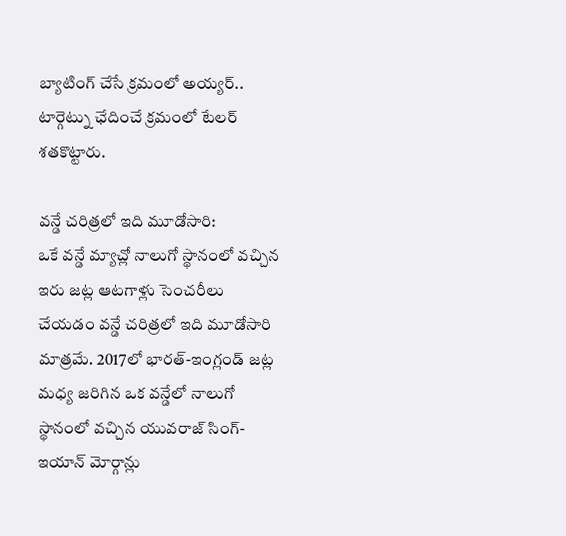బ్యాటింగ్ చేసే క్రమంలో అయ్యర్.. టార్గెట్ను ఛేదించే క్రమంలో టేలర్ శతకొట్టారు.

వన్డే చరిత్రలో ఇది మూడోసారి:
ఒకే వన్డే మ్యాచ్లో నాలుగో స్థానంలో వచ్చిన ఇరు జట్ల ఆటగాళ్లు సెంచరీలు చేయడం వన్డే చరిత్రలో ఇది మూడోసారి మాత్రమే. 2017లో భారత్-ఇంగ్లండ్ జట్ల మధ్య జరిగిన ఒక వన్డేలో నాలుగో స్థానంలో వచ్చిన యువరాజ్ సింగ్-ఇయాన్ మోర్గాన్లు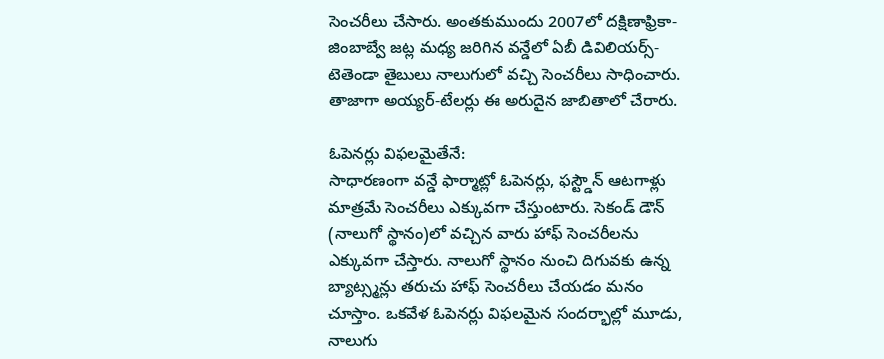సెంచరీలు చేసారు. అంతకుముందు 2007లో దక్షిణాఫ్రికా-జింబాబ్వే జట్ల మధ్య జరిగిన వన్డేలో ఏబీ డివిలియర్స్-టెతెండా తైబులు నాలుగులో వచ్చి సెంచరీలు సాధించారు. తాజాగా అయ్యర్-టేలర్లు ఈ అరుదైన జాబితాలో చేరారు.

ఓపెనర్లు విఫలమైతేనే:
సాధారణంగా వన్డే ఫార్మాట్లో ఓపెనర్లు, ఫస్ట్డౌన్ ఆటగాళ్లు మాత్రమే సెంచరీలు ఎక్కువగా చేస్తుంటారు. సెకండ్ డౌన్ (నాలుగో స్థానం)లో వచ్చిన వారు హాఫ్ సెంచరీలను ఎక్కువగా చేస్తారు. నాలుగో స్థానం నుంచి దిగువకు ఉన్న బ్యాట్స్మన్లు తరుచు హాఫ్ సెంచరీలు చేయడం మనం చూస్తాం. ఒకవేళ ఓపెనర్లు విఫలమైన సందర్భాల్లో మూడు, నాలుగు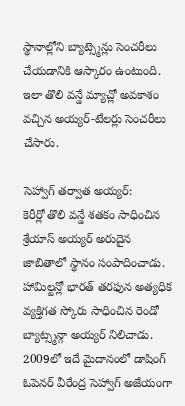స్థానాల్లోని బ్యాట్స్మెన్లు సెంచరీలు చేయడానికి ఆస్కారం ఉంటుంది. ఇలా తొలి వన్డే మ్యాచ్లో అవకాశం వచ్చిన అయ్యర్-టేలర్లు సెంచరీలు చేసారు.

సెహ్వాగ్ తర్వాత అయ్యర్:
కెరీర్లో తొలి వన్డే శతకం సాధించిన శ్రేయాస్ అయ్యర్ అరుదైన జాబితాలో స్థానం సంపాదించాడు. హామిల్టన్లో భారత్ తరఫున అత్యధిక వ్యక్తిగత స్కోరు సాధించిన రెండో బ్యాట్స్మన్గా అయ్యర్ నిలిచాడు. 2009లో ఇదే మైదానంలో డాషింగ్ ఓపెనర్ వీరేంద్ర సెహ్వాగ్ అజేయంగా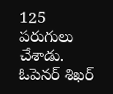125 పరుగులు చేశాడు. ఓపెనర్ శిఖర్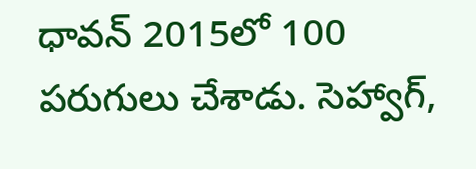ధావన్ 2015లో 100 పరుగులు చేశాడు. సెహ్వాగ్,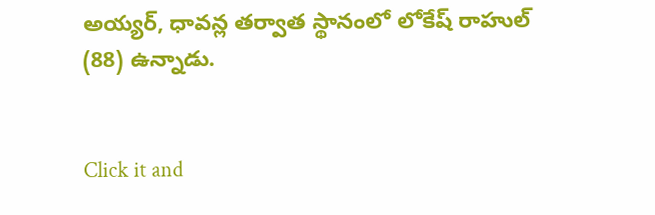అయ్యర్, ధావన్ల తర్వాత స్థానంలో లోకేష్ రాహుల్ (88) ఉన్నాడు.


Click it and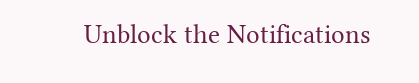Unblock the Notifications